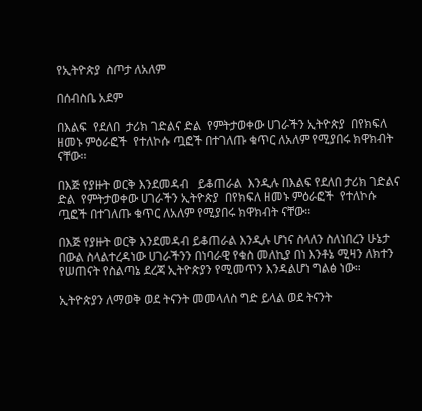የኢትዮጵያ  ስጦታ ለአለም

በሰብስቤ አደም

በእልፍ  የደለበ  ታሪክ ገድልና ድል  የምትታወቀው ሀገራችን ኢትዮጵያ  በየክፍለ ዘመኑ ምዕራፎች  የተለኮሱ ጧፎች በተገለጡ ቁጥር ለአለም የሚያበሩ ክዋክብት ናቸው፡፡

በእጅ የያዙት ወርቅ እንደመዳብ   ይቆጠራል  እንዲሉ በእልፍ የደለበ ታሪክ ገድልና ድል  የምትታወቀው ሀገራችን ኢትዮጵያ  በየክፍለ ዘመኑ ምዕራፎች  የተለኮሱ ጧፎች በተገለጡ ቁጥር ለአለም የሚያበሩ ክዋክብት ናቸው፡፡

በእጅ የያዙት ወርቅ እንደመዳብ ይቆጠራል እንዲሉ ሆነና ስላለን ስለነበረን ሁኔታ በውል ስላልተረዳነው ሀገራችንን በነባራዊ የቁስ መለኪያ በነ እንቶኔ ሚዛን ለክተን የሠጠናት የስልጣኔ ደረጃ ኢትዮጵያን የሚመጥን እንዳልሆነ ግልፅ ነው።

ኢትዮጵያን ለማወቅ ወደ ትናንት መመላለስ ግድ ይላል ወደ ትናንት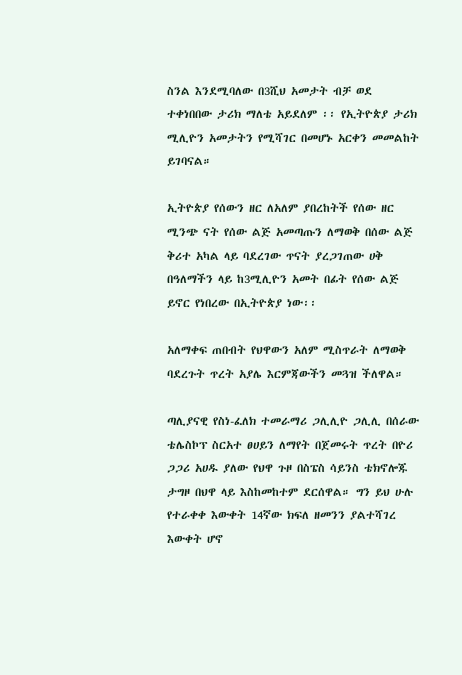ስንል እንደሚባለው በ3ሺህ አመታት ብቻ ወደ ተቀነበበው ታሪክ ማለቴ አይደለም ፡፡ የኢትዮጵያ ታሪክ ሚሊዮን አመታትን የሚሻገር በመሆኑ አርቀን መመልከት ይገባናል።

ኢትዮጵያ የሰውን ዘር ለአለም ያበረከትች የሰው ዘር ሚንጭ ናት የሰው ልጅ አመጣጡን ለማወቅ በሰው ልጅ ቅሪተ አካል ላይ ባደረገው ጥናት ያረጋገጠው ሀቅ በዓለማችን ላይ ከ3ሚሊዮን አመት በፊት የሰው ልጅ ይኖር የነበረው በኢትዮጵያ ነው፡፡

አለማቀፍ ጠበብት የህዋውን አለም ሚስጥራት ለማወቅ ባደረጉት ጥረት አያሌ እርምጃውችን መጓዝ ችለዋል።

ጣሊያናዊ የስነ-ፈለክ ተመራማሪ ጋሊሊዮ ጋሊሊ በሰራው ቴሌስኮፕ ስርአተ ፀሀይን ለማየት በጀመሩት ጥረት በዮሪ ጋጋሪ አሀዱ ያለው የህዋ ጉዞ በስፔስ ሳይንስ ቴክኖሎጁ ታግዞ በህዋ ላይ እስከመከተም ደርሰዋል። ግን ይህ ሁሉ የተራቀቀ እውቀት 14ኛው ክፍለ ዘመንን ያልተሻገረ እውቀት ሆኖ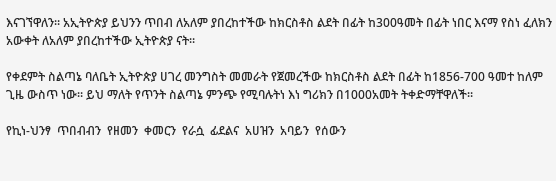እናገኘዋለን። አኢትዮጵያ ይህንን ጥበብ ለአለም ያበረከተችው ከክርስቶስ ልደት በፊት ከ300ዓመት በፊት ነበር እናማ የስነ ፈለክን አውቀት ለአለም ያበረከተችው ኢትዮጵያ ናት።

የቀደምት ስልጣኔ ባለቤት ኢትዮጵያ ሀገረ መንግስት መመራት የጀመረችው ከክርስቶስ ልደት በፊት ከ1856-700 ዓመተ ከለም ጊዜ ውስጥ ነው። ይህ ማለት የጥንት ስልጣኔ ምንጭ የሚባሉትነ እነ ግሪክን በ1000አመት ትቀድማቸዋለች።

የኪነ-ህንፃ  ጥበብብን  የዘመን  ቀመርን  የራሷ  ፊደልና  አሀዝን  አባይን  የሰውን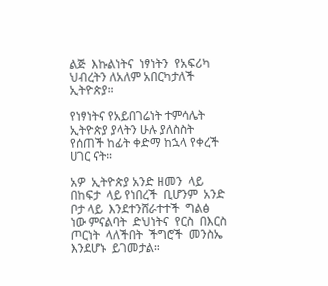ልጅ  እኩልነትና  ነፃነትን  የአፍሪካ  ህብረትን ለአለም አበርካታለች ኢትዮጵያ።

የነፃነትና የአይበገሬነት ተምሳሌት ኢትዮጵያ ያላትን ሁሉ ያለስስት የሰጠች ከፊት ቀድማ ከኋላ የቀረች ሀገር ናት።

አዎ  ኢትዮጵያ አንድ ዘመን  ላይ በከፍታ  ላይ የነበረች  ቢሆንም  አንድ ቦታ ላይ  እንደተንሸራተተች  ግልፅ ነው ምናልባት  ድህነትና  የርስ  በእርስ  ጦርነት  ላለችበት  ችግሮች  መንስኤ  እንደሆኑ  ይገመታል።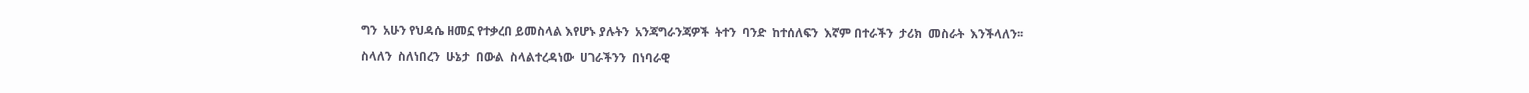ግን  አሁን የህዳሴ ዘመኗ የተቃረበ ይመስላል እየሆኑ ያሉትን  አንጃግራንጃዎች  ትተን  ባንድ  ከተሰለፍን  እኛም በተራችን  ታሪክ  መስራት  እንችላለን፡፡

ስላለን  ስለነበረን  ሁኔታ  በውል  ስላልተረዳነው  ሀገራችንን  በነባራዊ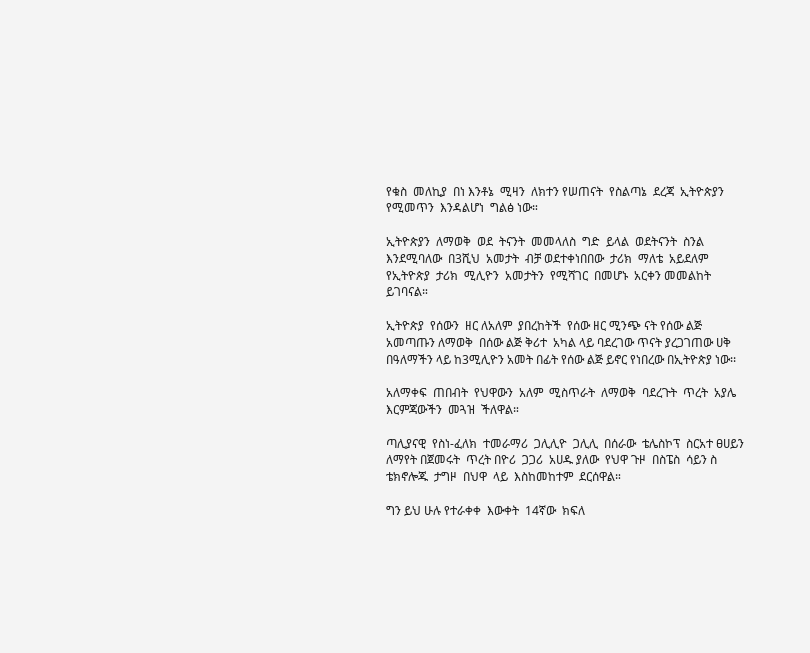የቁስ  መለኪያ  በነ እንቶኔ  ሚዛን  ለክተን የሠጠናት  የስልጣኔ  ደረጃ  ኢትዮጵያን  የሚመጥን  እንዳልሆነ  ግልፅ ነው።

ኢትዮጵያን  ለማወቅ  ወደ  ትናንት  መመላለስ  ግድ  ይላል  ወደትናንት  ስንል  እንደሚባለው  በ3ሺህ  አመታት  ብቻ ወደተቀነበበው  ታሪክ  ማለቴ  አይደለም  የኢትዮጵያ  ታሪክ  ሚሊዮን  አመታትን  የሚሻገር  በመሆኑ  አርቀን መመልከት ይገባናል።

ኢትዮጵያ  የሰውን  ዘር ለአለም  ያበረከትች  የሰው ዘር ሚንጭ ናት የሰው ልጅ አመጣጡን ለማወቅ  በሰው ልጅ ቅሪተ  አካል ላይ ባደረገው ጥናት ያረጋገጠው ሀቅ  በዓለማችን ላይ ከ3ሚሊዮን አመት በፊት የሰው ልጅ ይኖር የነበረው በኢትዮጵያ ነው፡፡

አለማቀፍ  ጠበብት  የህዋውን  አለም  ሚስጥራት  ለማወቅ  ባደረጉት  ጥረት  አያሌ  እርምጃውችን  መጓዝ  ችለዋል።

ጣሊያናዊ  የስነ-ፈለክ  ተመራማሪ  ጋሊሊዮ  ጋሊሊ  በሰራው  ቴሌስኮፕ  ስርአተ ፀሀይን  ለማየት በጀመሩት  ጥረት በዮሪ  ጋጋሪ  አሀዱ ያለው  የህዋ ጉዞ  በስፔስ  ሳይን ስ ቴክኖሎጁ  ታግዞ  በህዋ  ላይ  እስከመከተም  ደርሰዋል።

ግን ይህ ሁሉ የተራቀቀ  እውቀት  14ኛው  ክፍለ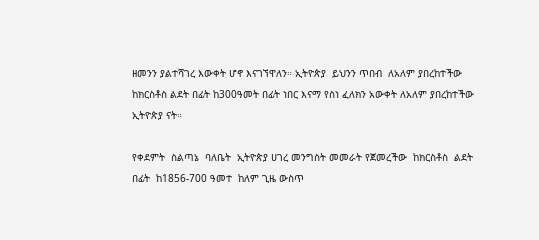ዘመንን ያልተሻገረ እውቀት ሆኖ እናገኘዋለን። ኢትዮጵያ  ይህንን ጥበብ  ለአለም ያበረከተችው  ከክርስቶስ ልደት በፊት ከ300ዓመት በፊት ነበር እናማ የስነ ፈለክን አውቀት ለአለም ያበረከተችው  ኢትዮጵያ ናት።

የቀደምት  ስልጣኔ  ባለቤት  ኢትዮጵያ ሀገረ መንግስት መመራት የጀመረችው  ከክርስቶስ  ልደት  በፊት  ከ1856-700 ዓመተ  ከለም ጊዜ ውስጥ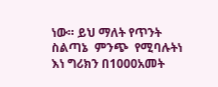ነው። ይህ ማለት የጥንት ስልጣኔ  ምንጭ  የሚባሉትነ  እነ ግሪክን በ1000አመት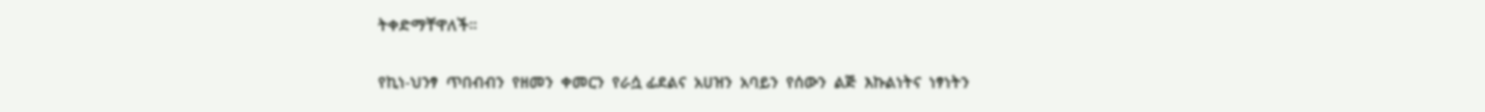ትቀድማቸዋለች።

የኪነ-ህንፃ  ጥበብብን  የዘመን  ቀመርን  የራሷ ፊደልና  አሀዝን  አባይን  የሰውን  ልጅ  እኩልነትና  ነፃነትን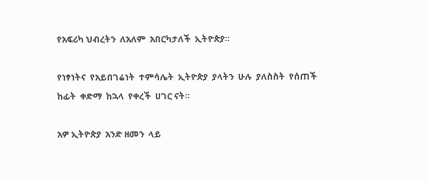የአፍሪካ ህብረትን  ለአለም  አበርካታለች  ኢትዮጵያ።

የነፃነትና  የአይበገሬነት  ተምሳሌት  ኢትዮጵያ  ያላትን  ሁሉ  ያለስስት  የሰጠች  ከፊት  ቀድማ  ከኋላ  የቀረች  ሀገር ናት።

አዎ ኢትዮጵያ  አንድ ዘመን  ላይ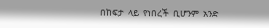በከፍታ  ላይ  የነበረች  ቢሆንም  አንድ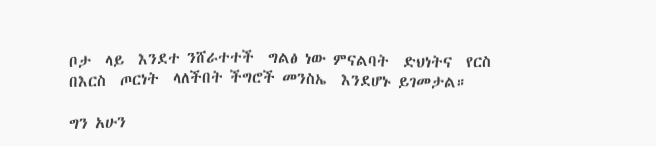ቦታ  ላይ  እንደተ ንሸራተተች  ግልፅ ነው ምናልባት  ድህነትና  የርስ በእርስ  ጦርነት  ላለችበት ችግሮች መንስኤ  እንደሆኑ ይገመታል።

ግን አሁን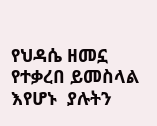የህዳሴ ዘመኗ የተቃረበ ይመስላል  እየሆኑ  ያሉትን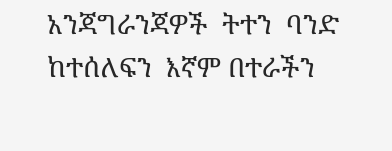አንጃግራንጃዎች  ትተን  ባንድ  ከተሰለፍን  እኛም በተራችን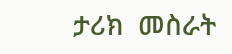ታሪክ  መስራት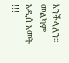እንችላለን፡፡ መልካም አዲሰ አመት !!!